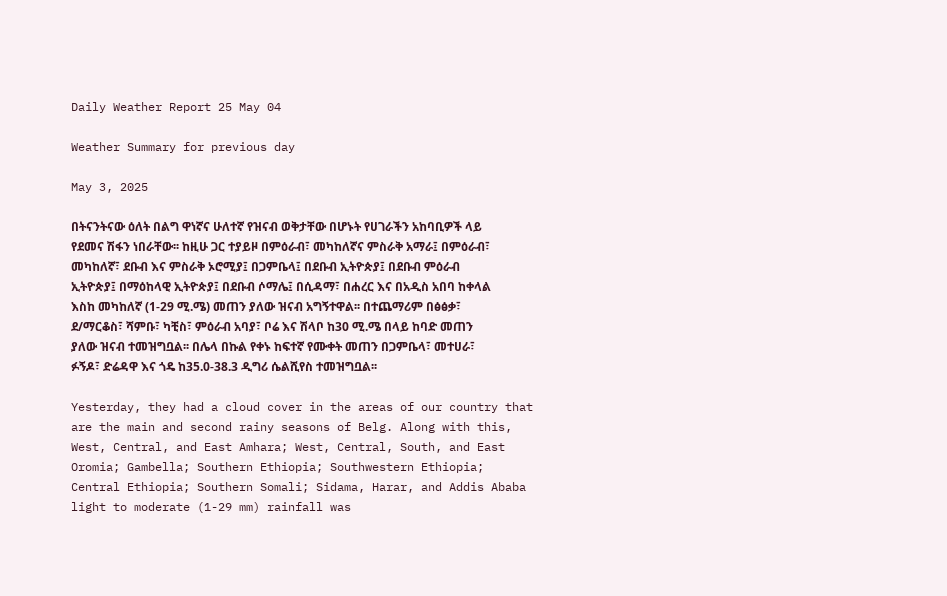Daily Weather Report 25 May 04

Weather Summary for previous day

May 3, 2025

በትናንትናው ዕለት በልግ ዋነኛና ሁለተኛ የዝናብ ወቅታቸው በሆኑት የሀገራችን አከባቢዎች ላይ የደመና ሽፋን ነበራቸው፡፡ ከዚሁ ጋር ተያይዞ በምዕራብ፣ መካከለኛና ምስራቅ አማራ፤ በምዕራብ፣ መካከለኛ፣ ደቡብ እና ምስራቅ ኦሮሚያ፤ በጋምቤላ፤ በደቡብ ኢትዮጵያ፤ በደቡብ ምዕራብ ኢትዮጵያ፤ በማዕከላዊ ኢትዮጵያ፤ በደቡብ ሶማሌ፤ በሲዳማ፣ በሐረር እና በአዲስ አበባ ከቀላል እስከ መካከለኛ (1-29 ሚ.ሜ) መጠን ያለው ዝናብ አግኝተዋል፡፡ በተጨማሪም በፅፅቃ፣ ደ/ማርቆስ፣ ሻምቡ፣ ካቺስ፣ ምዕራብ አባያ፣ ቦሬ እና ሽላቦ ከ30 ሚ.ሜ በላይ ከባድ መጠን ያለው ዝናብ ተመዝግቧል፡፡ በሌላ በኩል የቀኑ ከፍተኛ የሙቀት መጠን በጋምቤላ፣ መተሀራ፣ ፉኝዶ፣ ድሬዳዋ እና ጎዴ ከ35.0-38.3 ዲግሪ ሴልሺየስ ተመዝግቧል፡፡

Yesterday, they had a cloud cover in the areas of our country that are the main and second rainy seasons of Belg. Along with this, West, Central, and East Amhara; West, Central, South, and East Oromia; Gambella; Southern Ethiopia; Southwestern Ethiopia; Central Ethiopia; Southern Somali; Sidama, Harar, and Addis Ababa light to moderate (1-29 mm) rainfall was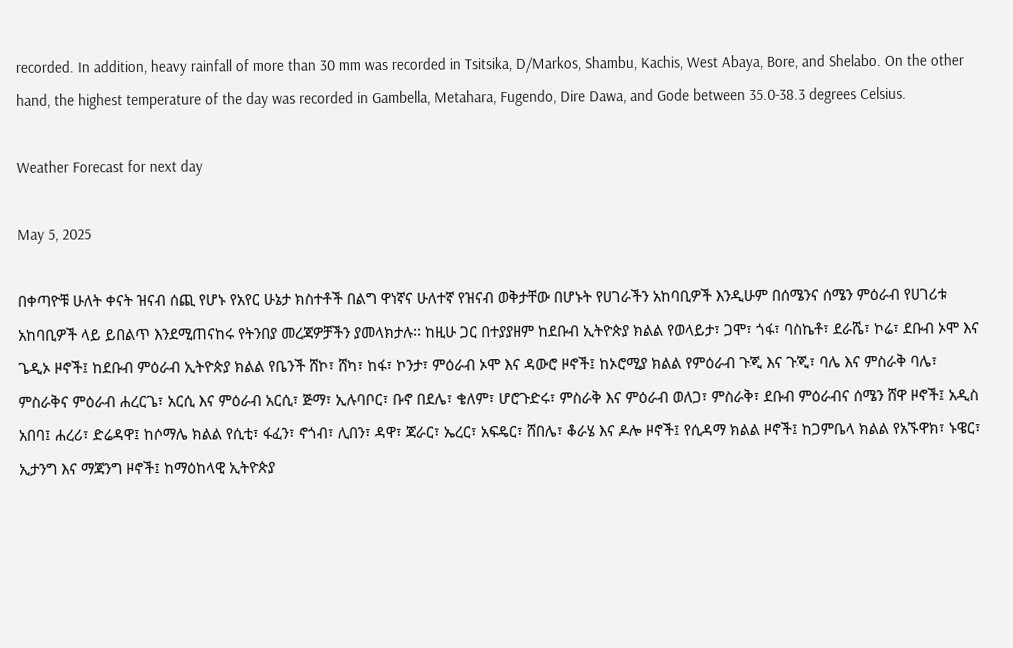recorded. In addition, heavy rainfall of more than 30 mm was recorded in Tsitsika, D/Markos, Shambu, Kachis, West Abaya, Bore, and Shelabo. On the other hand, the highest temperature of the day was recorded in Gambella, Metahara, Fugendo, Dire Dawa, and Gode between 35.0-38.3 degrees Celsius.

Weather Forecast for next day

May 5, 2025

በቀጣዮቹ ሁለት ቀናት ዝናብ ሰጪ የሆኑ የአየር ሁኔታ ክስተቶች በልግ ዋነኛና ሁለተኛ የዝናብ ወቅታቸው በሆኑት የሀገራችን አከባቢዎች እንዲሁም በሰሜንና ሰሜን ምዕራብ የሀገሪቱ አከባቢዎች ላይ ይበልጥ እንደሚጠናከሩ የትንበያ መረጃዎቻችን ያመላክታሉ፡፡ ከዚሁ ጋር በተያያዘም ከደቡብ ኢትዮጵያ ክልል የወላይታ፣ ጋሞ፣ ጎፋ፣ ባስኬቶ፣ ደራሼ፣ ኮሬ፣ ደቡብ ኦሞ እና ጌዲኦ ዞኖች፤ ከደቡብ ምዕራብ ኢትዮጵያ ክልል የቤንች ሸኮ፣ ሸካ፣ ከፋ፣ ኮንታ፣ ምዕራብ ኦሞ እና ዳውሮ ዞኖች፤ ከኦሮሚያ ክልል የምዕራብ ጉጂ እና ጉጂ፣ ባሌ እና ምስራቅ ባሌ፣ ምስራቅና ምዕራብ ሐረርጌ፣ አርሲ እና ምዕራብ አርሲ፣ ጅማ፣ ኢሉባቦር፣ ቡኖ በደሌ፣ ቄለም፣ ሆሮጉድሩ፣ ምስራቅ እና ምዕራብ ወለጋ፣ ምስራቅ፣ ደቡብ ምዕራብና ሰሜን ሸዋ ዞኖች፤ አዲስ አበባ፤ ሐረሪ፣ ድሬዳዋ፤ ከሶማሌ ክልል የሲቲ፣ ፋፈን፣ ኖጎብ፣ ሊበን፣ ዳዋ፣ ጃራር፣ ኤረር፣ አፍዴር፣ ሸበሌ፣ ቆራሄ እና ዶሎ ዞኖች፤ የሲዳማ ክልል ዞኖች፤ ከጋምቤላ ክልል የአኙዋክ፣ ኑዌር፣ ኢታንግ እና ማጃንግ ዞኖች፤ ከማዕከላዊ ኢትዮጵያ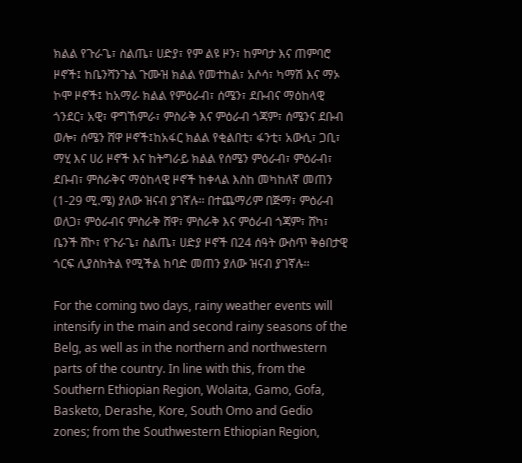ክልል የጉራጌ፣ ስልጤ፣ ሀድያ፣ የም ልዩ ዞን፣ ከምባታ እና ጠምባሮ ዞኖች፤ ከቤንሻንጉል ጉሙዝ ክልል የመተከል፣ አሶሳ፣ ካማሽ እና ማኦ ኮሞ ዞኖች፤ ከአማራ ክልል የምዕራብ፣ ሰሜን፣ ደቡብና ማዕከላዊ ጎንደር፣ አዊ፣ ዋግኸምራ፣ ምስራቅ እና ምዕራብ ጎጃም፣ ሰሜንና ደቡብ ወሎ፣ ሰሜን ሸዋ ዞኖች፤ከአፋር ክልል የቂልበቲ፣ ፋንቲ፣ አውሲ፣ ጋቢ፣ ማሂ እና ሀሪ ዞኖች እና ከትግራይ ክልል የሰሜን ምዕራብ፣ ምዕራብ፣ ደቡብ፣ ምስራቅና ማዕከላዊ ዞኖች ከቀላል እስከ መካከለኛ መጠን (1-29 ሚ.ሜ) ያለው ዝናብ ያገኛሉ፡፡ በተጨማሪም በጅማ፣ ምዕራብ ወለጋ፣ ምዕራብና ምስራቅ ሸዋ፣ ምስራቅ እና ምዕራብ ጎጃም፣ ሸካ፣ ቤንች ሸኮ፣ የጉራጌ፣ ስልጤ፣ ሀድያ ዞኖች በ24 ሰዓት ውስጥ ቅፅበታዊ ጎርፍ ሊያስከትል የሚችል ከባድ መጠን ያለው ዝናብ ያገኛሉ፡፡

For the coming two days, rainy weather events will intensify in the main and second rainy seasons of the Belg, as well as in the northern and northwestern parts of the country. In line with this, from the Southern Ethiopian Region, Wolaita, Gamo, Gofa, Basketo, Derashe, Kore, South Omo and Gedio zones; from the Southwestern Ethiopian Region,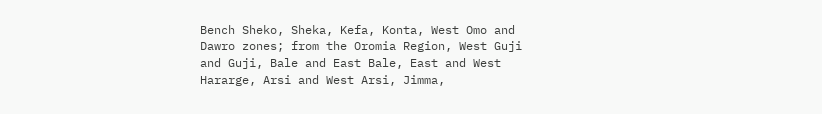Bench Sheko, Sheka, Kefa, Konta, West Omo and Dawro zones; from the Oromia Region, West Guji and Guji, Bale and East Bale, East and West Hararge, Arsi and West Arsi, Jimma,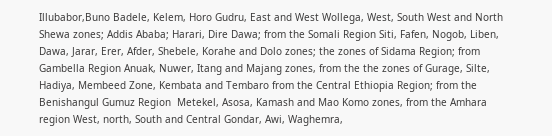Illubabor,Buno Badele, Kelem, Horo Gudru, East and West Wollega, West, South West and North Shewa zones; Addis Ababa; Harari, Dire Dawa; from the Somali Region Siti, Fafen, Nogob, Liben, Dawa, Jarar, Erer, Afder, Shebele, Korahe and Dolo zones; the zones of Sidama Region; from Gambella Region Anuak, Nuwer, Itang and Majang zones, from the the zones of Gurage, Silte, Hadiya, Membeed Zone, Kembata and Tembaro from the Central Ethiopia Region; from the Benishangul Gumuz Region  Metekel, Asosa, Kamash and Mao Komo zones, from the Amhara region West, north, South and Central Gondar, Awi, Waghemra,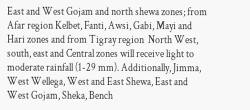East and West Gojam and north shewa zones; from Afar region Kelbet, Fanti, Awsi, Gabi, Mayi and Hari zones and from Tigray region  North West, south, east and Central zones will receive light to moderate rainfall (1-29 mm). Additionally, Jimma, West Wellega, West and East Shewa, East and West Gojam, Sheka, Bench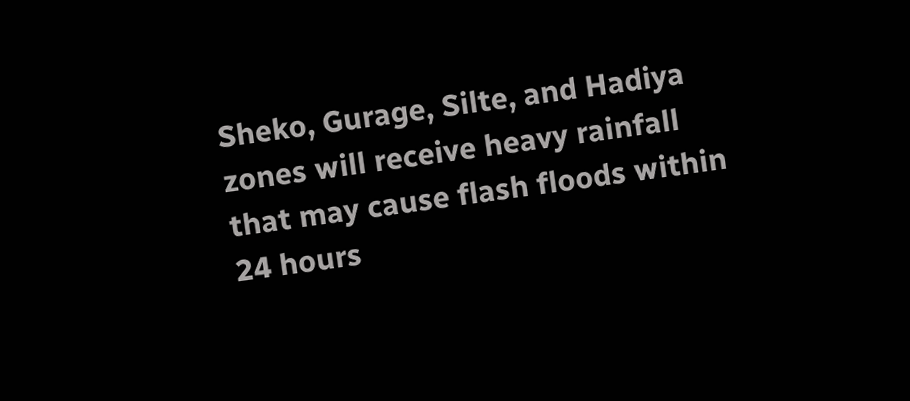Sheko, Gurage, Silte, and Hadiya zones will receive heavy rainfall that may cause flash floods within 24 hours